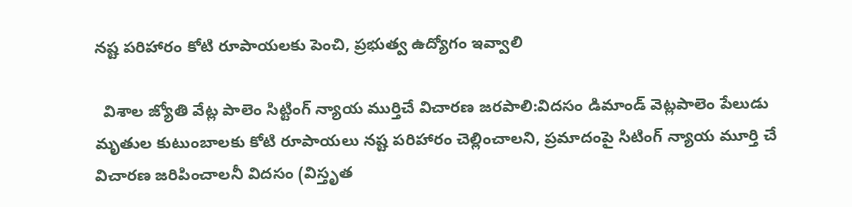నష్ట పరిహారం కోటి రూపాయలకు పెంచి, ప్రభుత్వ ఉద్యోగం ఇవ్వాలి

  విశాల జ్యోతి వేట్ల పాలెం సిట్టింగ్ న్యాయ ముర్తిచే విచారణ జరపాలి:విదసం డిమాండ్ వెట్లపాలెం పేలుడు మృతుల కుటుంబాలకు కోటి రూపాయలు నష్ట పరిహారం చెల్లించాలని, ప్రమాదంపై సిటింగ్ న్యాయ మూర్తి చే విచారణ జరిపించాలనీ విదసం (విస్తృత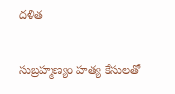దళిత

సుబ్రహ్మణ్యం హత్య కేసులతో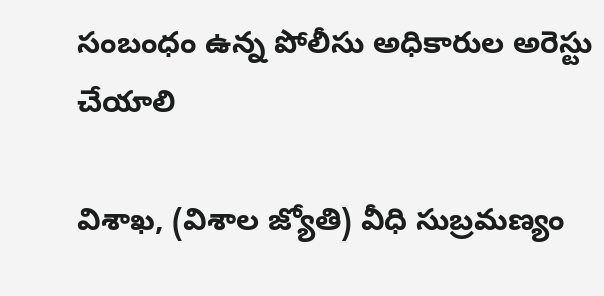సంబంధం ఉన్న పోలీసు అధికారుల అరెస్టు చేయాలి

విశాఖ, (విశాల జ్యోతి) వీధి సుబ్రమణ్యం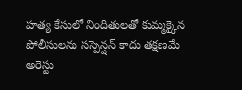హత్య కేసులో నిందితులతో కుమ్మక్కైన పోలీసులను సస్పెన్షన్ కాదు తక్షణమే అరెస్టు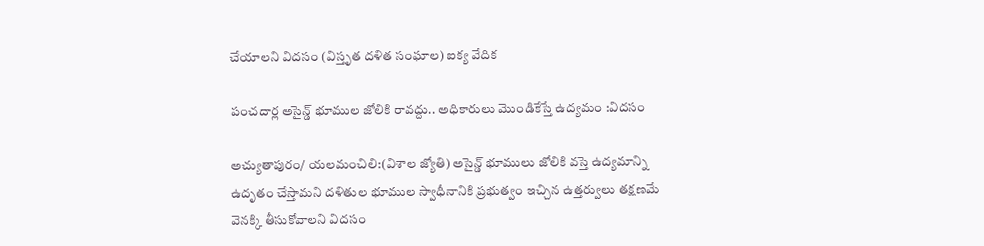చేయాలని విదసం (విస్తృత దళిత సంఘాల) ఐక్య వేదిక

పంచదార్ల అసైన్డ్ భూముల జోలికి రావద్దు.. అధికారులు మొండికేస్తే ఉద్యమం :విదసం

అచ్యుతాపురం/ యలమంచిలి:(విశాల జ్యోతి) అసైన్డ్ భూములు జోలికి వస్తె ఉద్యమాన్ని ఉదృతం చేస్తామని దళితుల భూముల స్వాధీనానికి ప్రభుత్వం ఇచ్చిన ఉత్తర్వులు తక్షణమే వెనక్కి తీసుకోవాలని విదసం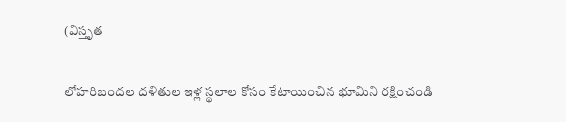(విస్తృత

లోహరిబందల దళితుల ఇళ్ల స్థలాల కోసం కేటాయించిన భూమిని రక్షించండి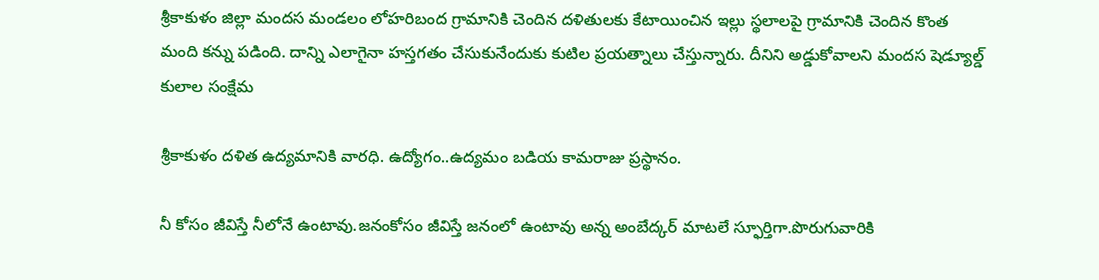శ్రీకాకుళం జిల్లా మందస మండలం లోహరిబంద గ్రామానికి చెందిన దళితులకు కేటాయించిన ఇల్లు స్థలాలపై గ్రామానికి చెందిన కొంత మంది కన్ను పడింది. దాన్ని ఎలాగైనా హస్తగతం చేసుకునేందుకు కుటిల ప్రయత్నాలు చేస్తున్నారు. దీనిని అడ్డుకోవాలని మందస షెడ్యూల్డ్ కులాల సంక్షేమ

శ్రీకాకుళం దళిత ఉద్యమానికి వారధి. ఉద్యోగం..ఉద్యమం బడియ కామరాజు ప్రస్థానం.

నీ కోసం జీవిస్తే నీలోనే ఉంటావు.జనంకోసం జీవిస్తే జనంలో ఉంటావు అన్న అంబేద్కర్ మాటలే స్ఫూర్తిగా.పొరుగువారికి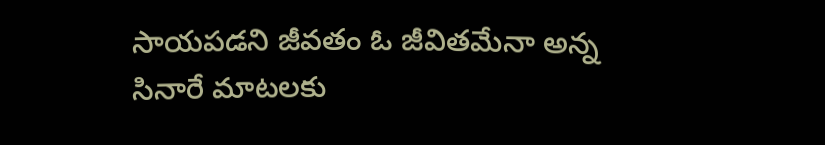సాయపడని జీవతం ఓ జీవితమేనా అన్న సినారే మాటలకు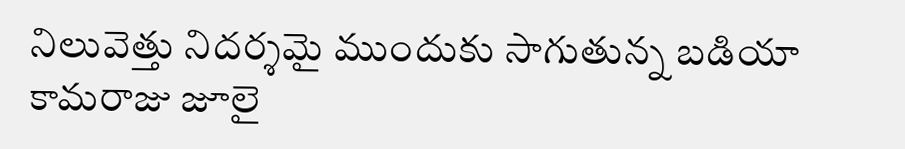నిలువెత్తు నిదర్శమై ముందుకు సాగుతున్న బడియా కామరాజు జూలై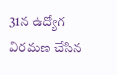31న ఉద్యోగ విరమణ చేసిన